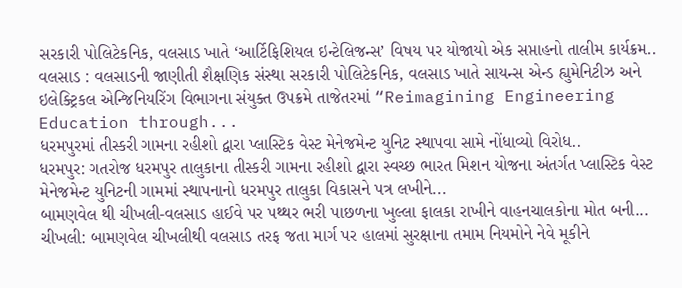સરકારી પોલિટેકનિક, વલસાડ ખાતે ‘આર્ટિફિશિયલ ઇન્ટેલિજન્સ’ વિષય પર યોજાયો એક સપ્તાહનો તાલીમ કાર્યક્રમ..
વલસાડ : વલસાડની જાણીતી શૈક્ષણિક સંસ્થા સરકારી પોલિટેકનિક, વલસાડ ખાતે સાયન્સ એન્ડ હ્યુમેનિટીઝ અને ઇલેક્ટ્રિકલ એન્જિનિયરિંગ વિભાગના સંયુક્ત ઉપક્રમે તાજેતરમાં “Reimagining Engineering Education through...
ધરમપુરમાં તીસ્કરી ગામના રહીશો દ્વારા પ્લાસ્ટિક વેસ્ટ મેનેજમેન્ટ યુનિટ સ્થાપવા સામે નોંધાવ્યો વિરોધ..
ધરમપુર: ગતરોજ ધરમપુર તાલુકાના તીસ્કરી ગામના રહીશો દ્વારા સ્વચ્છ ભારત મિશન યોજના અંતર્ગત પ્લાસ્ટિક વેસ્ટ મેનેજમેન્ટ યુનિટની ગામમાં સ્થાપનાનો ધરમપુર તાલુકા વિકાસને પત્ર લખીને...
બામણવેલ થી ચીખલી-વલસાડ હાઈવે પર પથ્થર ભરી પાછળના ખુલ્લા ફાલકા રાખીને વાહનચાલકોના મોત બની...
ચીખલી: બામણવેલ ચીખલીથી વલસાડ તરફ જતા માર્ગ પર હાલમાં સુરક્ષાના તમામ નિયમોને નેવે મૂકીને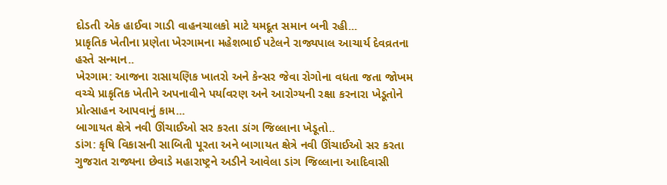દોડતી એક હાઈવા ગાડી વાહનચાલકો માટે યમદૂત સમાન બની રહી...
પ્રાકૃતિક ખેતીના પ્રણેતા ખેરગામના મહેશભાઈ પટેલને રાજ્યપાલ આચાર્ય દેવવ્રતના હસ્તે સન્માન..
ખેરગામ: આજના રાસાયણિક ખાતરો અને કેન્સર જેવા રોગોના વધતા જતા જોખમ વચ્ચે પ્રાકૃતિક ખેતીને અપનાવીને પર્યાવરણ અને આરોગ્યની રક્ષા કરનારા ખેડૂતોને પ્રોત્સાહન આપવાનું કામ...
બાગાયત ક્ષેત્રે નવી ઊંચાઈઓ સર કરતા ડાંગ જિલ્લાના ખેડૂતો..
ડાંગ: કૃષિ વિકાસની સાબિતી પૂરતા અને બાગાયત ક્ષેત્રે નવી ઊંચાઈઓ સર કરતા ગુજરાત રાજ્યના છેવાડે મહારાષ્ટ્રને અડીને આવેલા ડાંગ જિલ્લાના આદિવાસી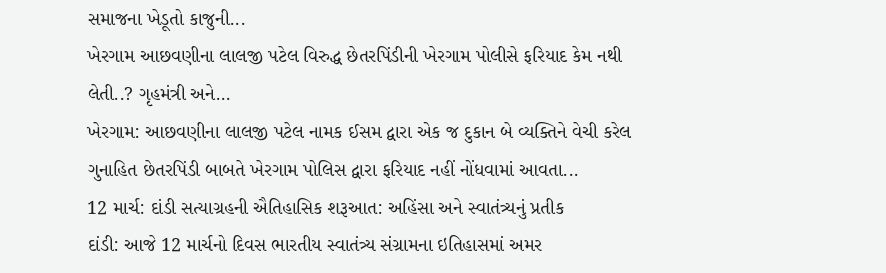સમાજના ખેડૂતો કાજુની...
ખેરગામ આછવણીના લાલજી પટેલ વિરુદ્ધ છેતરપિંડીની ખેરગામ પોલીસે ફરિયાદ કેમ નથી લેતી..? ગૃહમંત્રી અને...
ખેરગામ: આછવણીના લાલજી પટેલ નામક ઈસમ દ્વારા એક જ દુકાન બે વ્યક્તિને વેચી કરેલ ગુનાહિત છેતરપિંડી બાબતે ખેરગામ પોલિસ દ્વારા ફરિયાદ નહીં નોંધવામાં આવતા...
12 માર્ચ: દાંડી સત્યાગ્રહની ઐતિહાસિક શરૂઆત: અહિંસા અને સ્વાતંત્ર્યનું પ્રતીક
દાંડી: આજે 12 માર્ચનો દિવસ ભારતીય સ્વાતંત્ર્ય સંગ્રામના ઇતિહાસમાં અમર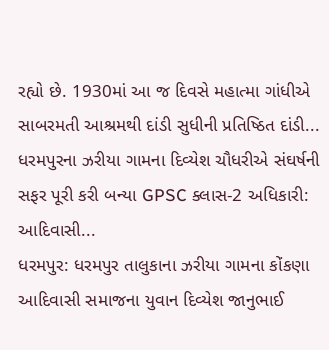રહ્યો છે. 1930માં આ જ દિવસે મહાત્મા ગાંધીએ સાબરમતી આશ્રમથી દાંડી સુધીની પ્રતિષ્ઠિત દાંડી...
ધરમપુરના ઝરીયા ગામના દિવ્યેશ ચૌધરીએ સંઘર્ષની સફર પૂરી કરી બન્યા GPSC ક્લાસ-2 અધિકારી: આદિવાસી...
ધરમપુર: ધરમપુર તાલુકાના ઝરીયા ગામના કોંકણા આદિવાસી સમાજના યુવાન દિવ્યેશ જાનુભાઈ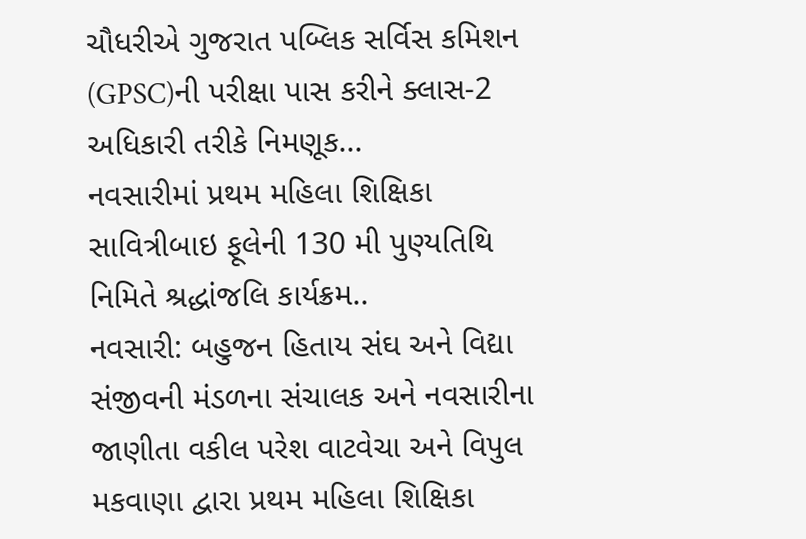ચૌધરીએ ગુજરાત પબ્લિક સર્વિસ કમિશન (GPSC)ની પરીક્ષા પાસ કરીને ક્લાસ-2 અધિકારી તરીકે નિમણૂક...
નવસારીમાં પ્રથમ મહિલા શિક્ષિકા સાવિત્રીબાઇ ફૂલેની 130 મી પુણ્યતિથિ નિમિતે શ્રદ્ધાંજલિ કાર્યક્રમ..
નવસારી: બહુજન હિતાય સંઘ અને વિદ્યા સંજીવની મંડળના સંચાલક અને નવસારીના જાણીતા વકીલ પરેશ વાટવેચા અને વિપુલ મકવાણા દ્વારા પ્રથમ મહિલા શિક્ષિકા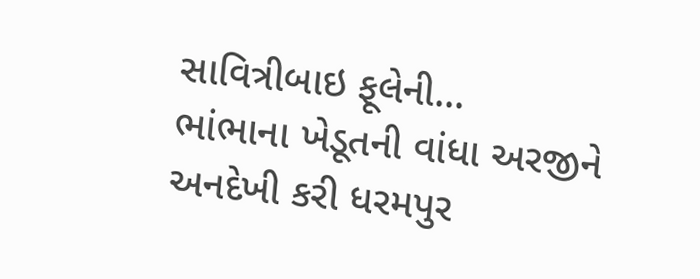સાવિત્રીબાઇ ફૂલેની...
ભાંભાના ખેડૂતની વાંધા અરજીને અનદેખી કરી ધરમપુર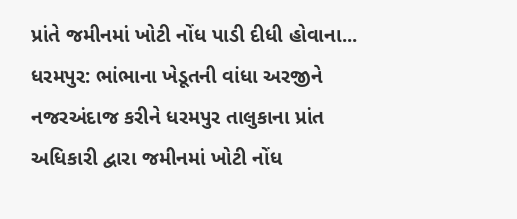પ્રાંતે જમીનમાં ખોટી નોંધ પાડી દીધી હોવાના...
ધરમપુર: ભાંભાના ખેડૂતની વાંધા અરજીને નજરઅંદાજ કરીને ધરમપુર તાલુકાના પ્રાંત અધિકારી દ્વારા જમીનમાં ખોટી નોંધ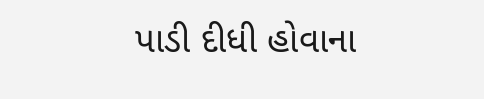પાડી દીધી હોવાના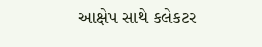આક્ષેપ સાથે કલેકટર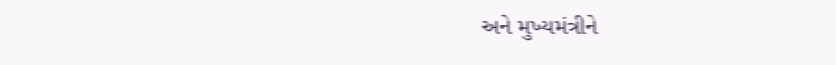અને મુખ્યમંત્રીને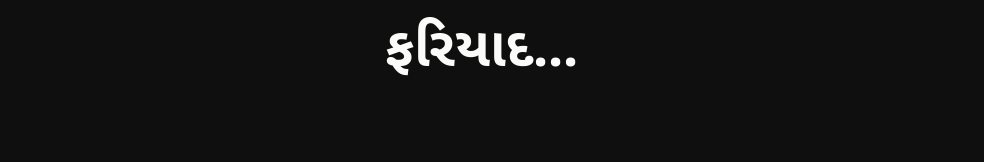ફરિયાદ...